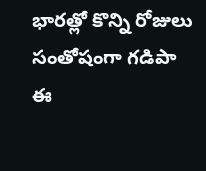భారత్లో కొన్ని రోజులు సంతోషంగా గడిపా
ఈ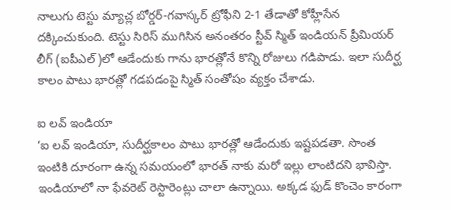నాలుగు టెస్టు మ్యాచ్ల బోర్డర్-గవాస్కర్ ట్రోఫీని 2-1 తేడాతో కోహ్లీసేన దక్కించుకుంది. టెస్టు సిరిస్ ముగిసిన అనంతరం స్టీవ్ స్మిత్ ఇండియన్ ప్రీమియర్ లీగ్ (ఐపీఎల్)లో ఆడేందుకు గాను భారత్లోనే కొన్ని రోజులు గడిపాడు. ఇలా సుదీర్ఘ కాలం పాటు భారత్లో గడపడంపై స్మిత్ సంతోషం వ్యక్తం చేశాడు.

ఐ లవ్ ఇండియా
‘ఐ లవ్ ఇండియా, సుదీర్ఘకాలం పాటు భారత్లో ఆడేందుకు ఇష్టపడతా. సొంత ఇంటికి దూరంగా ఉన్న సమయంలో భారత్ నాకు మరో ఇల్లు లాంటిదని భావిస్తా. ఇండియాలో నా ఫేవరెట్ రెస్టారెంట్లు చాలా ఉన్నాయి. అక్కడ ఫుడ్ కొంచెం కారంగా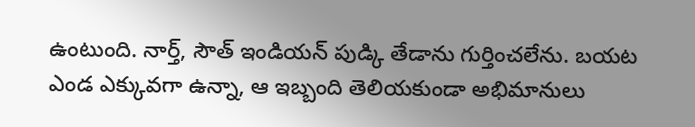ఉంటుంది. నార్త్, సౌత్ ఇండియన్ పుడ్కి తేడాను గుర్తించలేను. బయట ఎండ ఎక్కువగా ఉన్నా, ఆ ఇబ్బంది తెలియకుండా అభిమానులు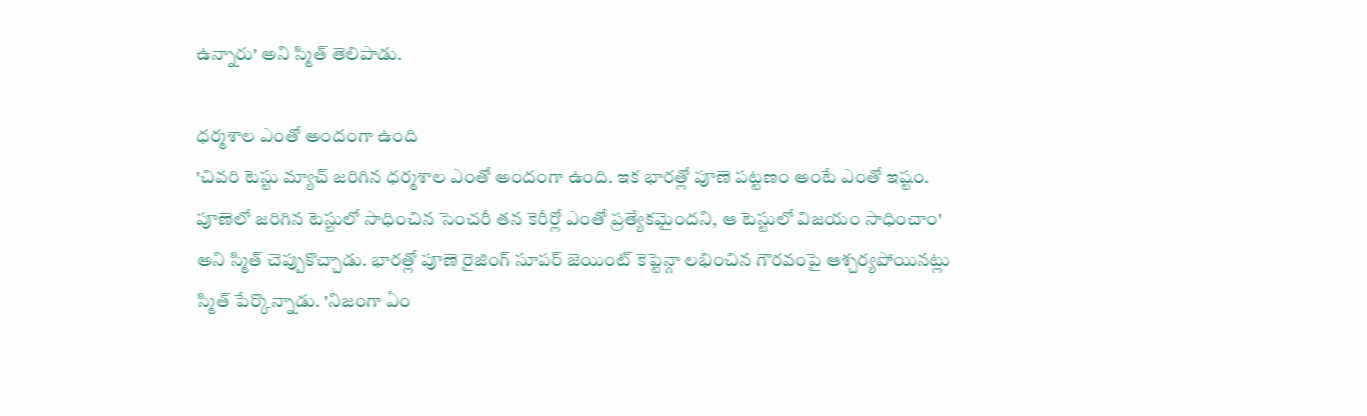ఉన్నారు' అని స్మిత్ తెలిపాడు.

ధర్మశాల ఎంతో అందంగా ఉంది
'చివరి టెస్టు మ్యాచ్ జరిగిన ధర్మశాల ఎంతో అందంగా ఉంది. ఇక భారత్లో పూణె పట్టణం అంటే ఎంతో ఇష్టం. పూణెలో జరిగిన టెస్టులో సాధించిన సెంచరీ తన కెరీర్లో ఎంతో ప్రత్యేకమైందని, ఆ టెస్టులో విజయం సాధించాం' అని స్మిత్ చెప్పుకొచ్చాడు. భారత్లో పూణె రైజింగ్ సూపర్ జెయింట్ కెప్టెన్గా లభించిన గౌరవంపై ఆశ్చర్యపోయినట్లు స్మిత్ పేర్కొన్నాడు. 'నిజంగా ఏం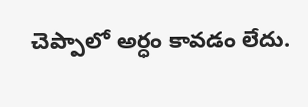చెప్పాలో అర్ధం కావడం లేదు.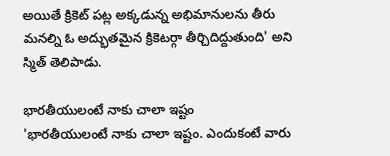అయితే క్రికెట్ పట్ల అక్కడున్న అభిమానులను తీరు మనల్ని ఓ అద్భుతమైన క్రికెటర్గా తీర్చిదిద్దుతుంది' అని స్మిత్ తెలిపాడు.

భారతీయులంటే నాకు చాలా ఇష్టం
'భారతీయులంటే నాకు చాలా ఇష్టం. ఎందుకంటే వారు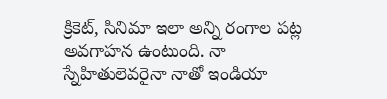క్రికెట్, సినిమా ఇలా అన్ని రంగాల పట్ల అవగాహన ఉంటుంది. నా స్నేహితులెవరైనా నాతో ఇండియా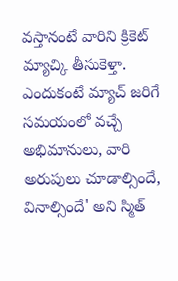వస్తానంటే వారిని క్రికెట్ మ్యాచ్కి తీసుకెళ్తా. ఎందుకంటే మ్యాచ్ జరిగే సమయంలో వచ్చే అభిమానులు, వారి అరుపులు చూడాల్సిందే, వినాల్సిందే' అని స్మిత్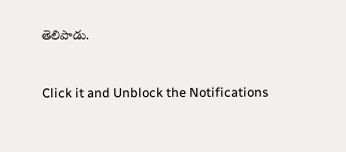తెలిపాడు.


Click it and Unblock the Notifications